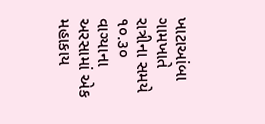ખાટાઆંબા ગામખાતે રાત્રીના સમયે ૧૦.૩૦ વાગ્યાના અરસામાં એક મહાકાય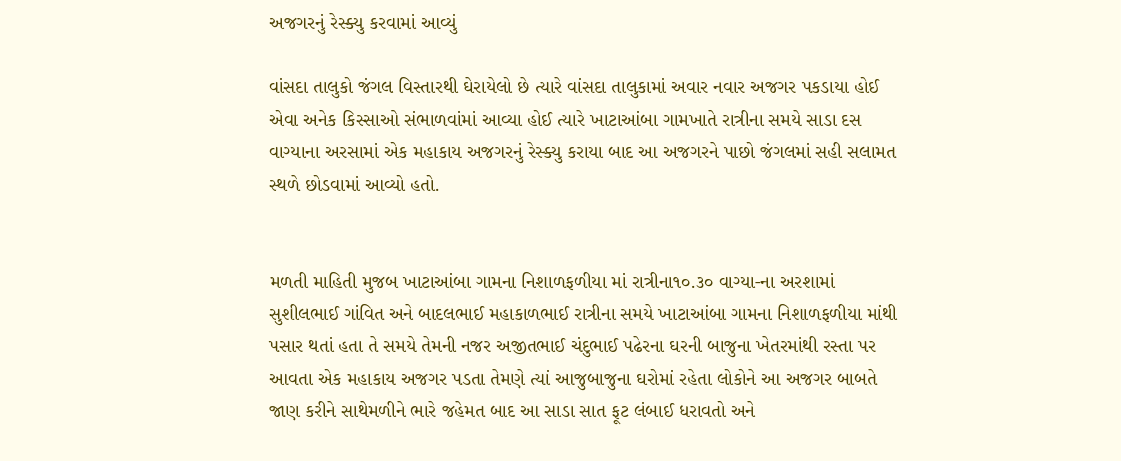અજગરનું રેસ્ક્યુ કરવામાં આવ્યું

વાંસદા તાલુકો જંગલ વિસ્તારથી ઘેરાયેલો છે ત્યારે વાંસદા તાલુકામાં અવાર નવાર અજગર પકડાયા હોઈ એવા અનેક કિસ્સાઓ સંભાળવાંમાં આવ્યા હોઈ ત્યારે ખાટાઆંબા ગામખાતે રાત્રીના સમયે સાડા દસ વાગ્યાના અરસામાં એક મહાકાય અજગરનું રેસ્ક્યુ કરાયા બાદ આ અજગરને પાછો જંગલમાં સહી સલામત સ્થળે છોડવામાં આવ્યો હતો.


મળતી માહિતી મુજબ ખાટાઆંબા ગામના નિશાળફળીયા માં રાત્રીના૧૦.૩૦ વાગ્યા-ના અરશામાં સુશીલભાઈ ગાંવિત અને બાદલભાઈ મહાકાળભાઈ રાત્રીના સમયે ખાટાઆંબા ગામના નિશાળફળીયા માંથી પસાર થતાં હતા તે સમયે તેમની નજર અજીતભાઈ ચંદુભાઈ પઢેરના ઘરની બાજુના ખેતરમાંથી રસ્તા પર આવતા એક મહાકાય અજગર પડતા તેમણે ત્યાં આજુબાજુના ઘરોમાં રહેતા લોકોને આ અજગર બાબતે જાણ કરીને સાથેમળીને ભારે જહેમત બાદ આ સાડા સાત ફૂટ લંબાઈ ધરાવતો અને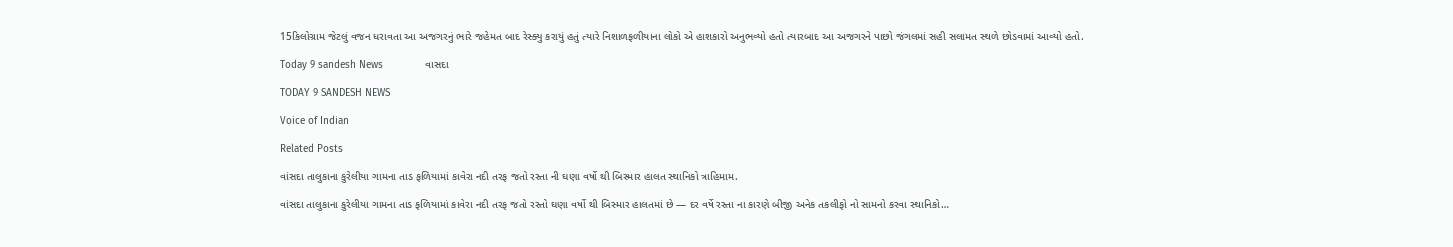15કિલોગ્રામ જેટલું વજન ધરાવતા આ અજગરનું ભારે જહેમત બાદ રેસ્ક્યુ કરાયું હતું ત્યારે નિશાળફળીયાના લોકો એ હાશકારો અનુભવ્યો હતો ત્યારબાદ આ અજગરને પાછો જંગલમાં સહી સલામત સ્થળે છોડવામાં આવ્યો હતો.

Today 9 sandesh News              વાસદા

TODAY 9 SANDESH NEWS

Voice of Indian

Related Posts

વાંસદા તાલુકાના કુરેલીયા ગામના તાડ ફળિયામાં કાવેરા નદી તરફ જતો રસ્તા ની ઘણા વર્ષો થી બિસ્માર હાલત સ્થાનિકો ત્રાહિમામ.

વાંસદા તાલુકાના કુરેલીયા ગામના તાડ ફળિયામાં કાવેરા નદી તરફ જતો રસ્તો ઘણા વર્ષો થી બિસ્માર હાલતમાં છે — દર વર્ષે રસ્તા ના કારણે બીજી અનેક તકલીફો નો સામનો કરવા સ્થાનિકો…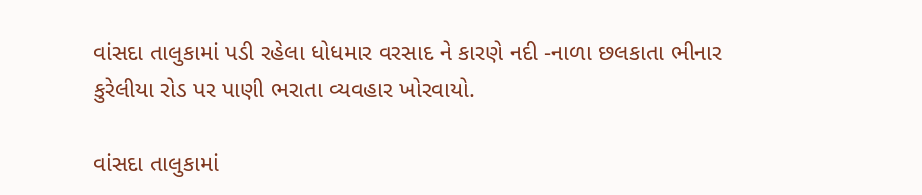વાંસદા તાલુકામાં પડી રહેલા ધોધમાર વરસાદ ને કારણે નદી -નાળા છલકાતા ભીનાર કુરેલીયા રોડ પર પાણી ભરાતા વ્યવહાર ખોરવાયો.

વાંસદા તાલુકામાં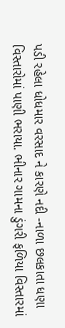પડી રહેલા ધોધમાર વરસાદ ને કારણે નદી -નાળા છલકાતા ધણા વિસ્તારોમાં પાણી ભરાયા. ભીનાર ગામના ડુંગરી ફળિયા વિસ્તારમાં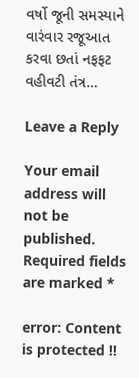વર્ષો જૂની સમસ્યાને વારંવાર રજૂઆત કરવા છતાં નફફટ વહીવટી તંત્ર…

Leave a Reply

Your email address will not be published. Required fields are marked *

error: Content is protected !!